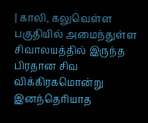| காலி, கலுவெள்ள பகுதியில் அமைந்துள்ள சிவாலயத்தில் இருந்த பிரதான சிவ விக்கிரகமொன்று இனந்தெரியாத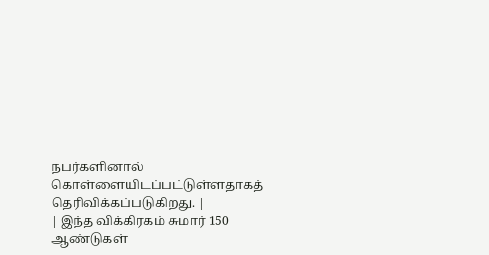நபர்களினால் கொள்ளையிடப்பட்டுள்ளதாகத் தெரிவிக்கப்படுகிறது. |
| இந்த விக்கிரகம் சுமார் 150 ஆண்டுகள்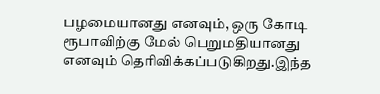பழமையானது எனவும், ஒரு கோடி ரூபாவிற்கு மேல் பெறுமதியானது எனவும் தெரிவிக்கப்படுகிறது.இந்த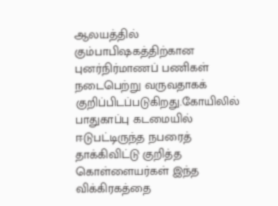ஆலயத்தில் கும்பாபிஷகத்திற்கான புனர்நிர்மாணப் பணிகள் நடைபெற்று வருவதாகக் குறிப்பிடப்படுகிறது.கோயிலில் பாதுகாப்பு கடமையில் ஈடுபட்டிருந்த நபரைத் தாக்கிவிட்டு குறித்த கொள்ளையர்கள் இந்த விக்கிரகத்தை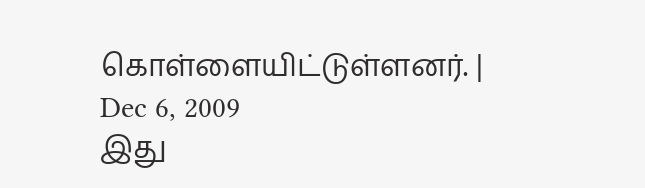கொள்ளையிட்டுள்ளனர். |
Dec 6, 2009
இது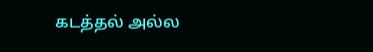கடத்தல் அல்ல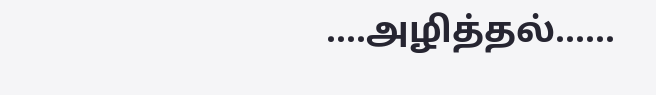....அழித்தல்......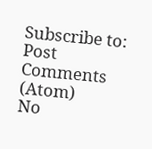Subscribe to:
Post Comments (Atom)
No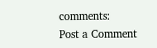comments:
Post a Comment